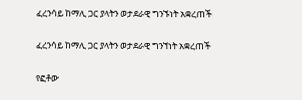ፈረንሳይ ከማሊ ጋር ያላትን ወታደራዊ ግንኙነት አቋረጠች

ፈረንሳይ ከማሊ ጋር ያላትን ወታደራዊ ግንኘነት አቋረጠች

የፎቶው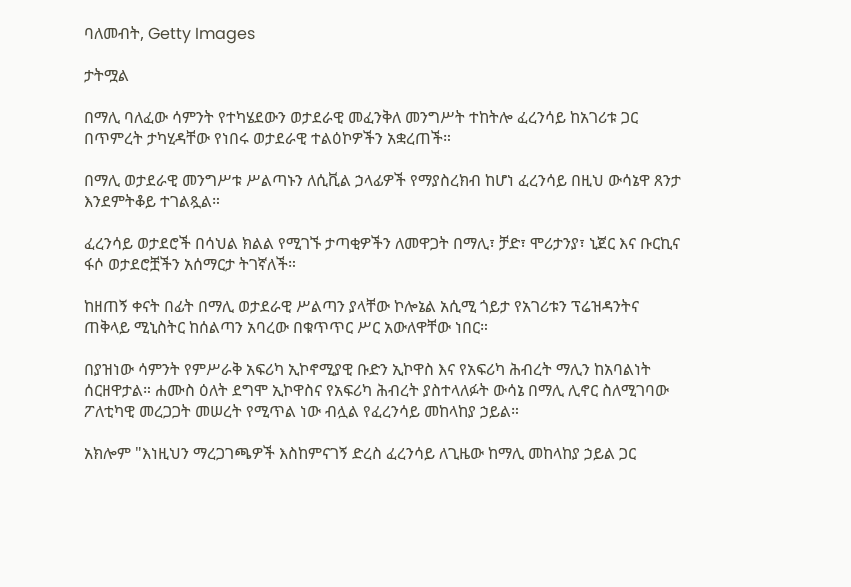ባለመብት, Getty Images

ታትሟል

በማሊ ባለፈው ሳምንት የተካሄደውን ወታደራዊ መፈንቅለ መንግሥት ተከትሎ ፈረንሳይ ከአገሪቱ ጋር በጥምረት ታካሂዳቸው የነበሩ ወታደራዊ ተልዕኮዎችን አቋረጠች።

በማሊ ወታደራዊ መንግሥቱ ሥልጣኑን ለሲቪል ኃላፊዎች የማያስረክብ ከሆነ ፈረንሳይ በዚህ ውሳኔዋ ጸንታ እንደምትቆይ ተገልጿል።

ፈረንሳይ ወታደሮች በሳህል ክልል የሚገኙ ታጣቂዎችን ለመዋጋት በማሊ፣ ቻድ፣ ሞሪታንያ፣ ኒጀር እና ቡርኪና ፋሶ ወታደሮቿችን አሰማርታ ትገኛለች።

ከዘጠኝ ቀናት በፊት በማሊ ወታደራዊ ሥልጣን ያላቸው ኮሎኔል አሲሚ ጎይታ የአገሪቱን ፕሬዝዳንትና ጠቅላይ ሚኒስትር ከሰልጣን አባረው በቁጥጥር ሥር አውለዋቸው ነበር።

በያዝነው ሳምንት የምሥራቅ አፍሪካ ኢኮኖሚያዊ ቡድን ኢኮዋስ እና የአፍሪካ ሕብረት ማሊን ከአባልነት ሰርዘዋታል። ሐሙስ ዕለት ደግሞ ኢኮዋስና የአፍሪካ ሕብረት ያስተላለፉት ውሳኔ በማሊ ሊኖር ስለሚገባው ፖለቲካዊ መረጋጋት መሠረት የሚጥል ነው ብሏል የፈረንሳይ መከላከያ ኃይል።

አክሎም "እነዚህን ማረጋገጫዎች እስከምናገኝ ድረስ ፈረንሳይ ለጊዜው ከማሊ መከላከያ ኃይል ጋር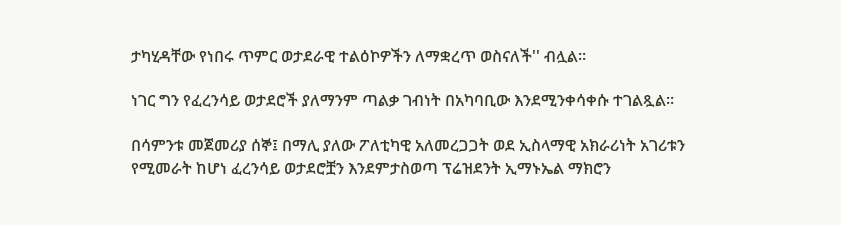ታካሂዳቸው የነበሩ ጥምር ወታደራዊ ተልዕኮዎችን ለማቋረጥ ወስናለች'' ብሏል።

ነገር ግን የፈረንሳይ ወታደሮች ያለማንም ጣልቃ ገብነት በአካባቢው እንደሚንቀሳቀሱ ተገልጿል።

በሳምንቱ መጀመሪያ ሰኞ፤ በማሊ ያለው ፖለቲካዊ አለመረጋጋት ወደ ኢስላማዊ አክራሪነት አገሪቱን የሚመራት ከሆነ ፈረንሳይ ወታደሮቿን እንደምታስወጣ ፕሬዝደንት ኢማኑኤል ማክሮን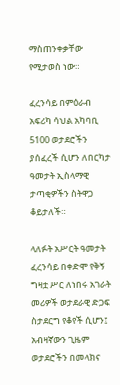ማስጠንቀቃቸው የሚታወስ ነው።

ፈረንሳይ በምዕራብ አፍሪካ ሳህል አካባቢ 5100 ወታደሮችን ያሰፈረች ሲሆን ለበርካታ ዓመታት ኢስላማዊ ታጣቂዎችን ስትዋጋ ቆይታለች።

ላለፉት አሥርት ዓመታት ፈረንሳይ በቀድሞ የቅኝ ግዛቷ ሥር ለነበሩ አገራት መሪዎች ወታደራዊ ድጋፍ ስታደርግ የቆየች ሲሆን፤ አብዛኛውን ጊዜም ወታደሮችን በመላክና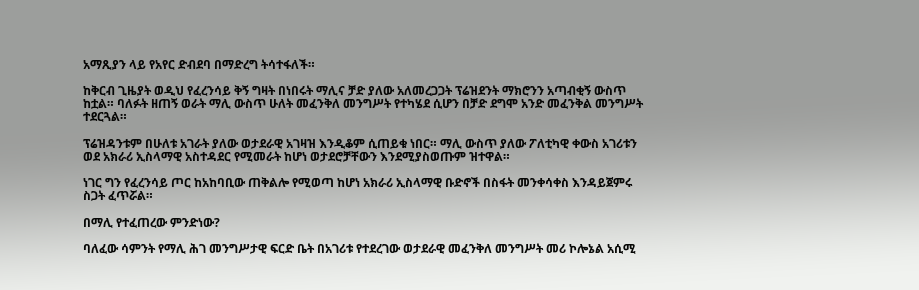አማጺያን ላይ የአየር ድብደባ በማድረግ ትሳተፋለች።

ከቅርብ ጊዜያት ወዲህ የፈረንሳይ ቅኝ ግዛት በነበሩት ማሊና ቻድ ያለው አለመረጋጋት ፕሬዝደንት ማክሮንን አጣብቂኝ ውስጥ ከቷል። ባለፉት ዘጠኝ ወራት ማሊ ውስጥ ሁለት መፈንቅለ መንግሥት የተካሄደ ሲሆን በቻድ ደግሞ አንድ መፈንቅል መንግሥት ተደርጓል።

ፕሬዝዳንቱም በሁለቱ አገራት ያለው ወታደራዊ አገዛዝ እንዲቆም ሲጠይቁ ነበር። ማሊ ውስጥ ያለው ፖለቲካዊ ቀውስ አገሪቱን ወደ አክራሪ ኢስላማዊ አስተዳደር የሚመራት ከሆነ ወታደሮቻቸውን እንደሚያስወጡም ዝተዋል።

ነገር ግን የፈረንሳይ ጦር ከአከባቢው ጠቅልሎ የሚወጣ ከሆነ አክራሪ ኢስላማዊ ቡድኖች በስፋት መንቀሳቀስ እንዳይጀምሩ ስጋት ፈጥሯል።

በማሊ የተፈጠረው ምንድነው?

ባለፈው ሳምንት የማሊ ሕገ መንግሥታዊ ፍርድ ቤት በአገሪቱ የተደረገው ወታደራዊ መፈንቅለ መንግሥት መሪ ኮሎኔል አሲሚ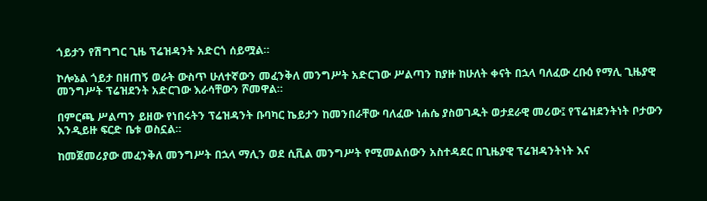ጎይታን የሽግግር ጊዜ ፕሬዝዳንት አድርጎ ሰይሟል።

ኮሎኔል ጎይታ በዘጠኝ ወራት ውስጥ ሁለተኛውን መፈንቅለ መንግሥት አድርገው ሥልጣን ከያዙ ከሁለት ቀናት በኋላ ባለፈው ረቡዕ የማሊ ጊዜያዊ መንግሥት ፕሬዝደንት አድርገው እራሳቸውን ሾመዋል።

በምርጫ ሥልጣን ይዘው የነበሩትን ፕሬዝዳንት ቡባካር ኬይታን ከመንበራቸው ባለፈው ነሐሴ ያስወገዱት ወታደራዊ መሪው፤ የፕሬዝደንትነት ቦታውን እንዲይዙ ፍርድ ቤቱ ወስኗል።

ከመጀመሪያው መፈንቅለ መንግሥት በኋላ ማሊን ወደ ሲቪል መንግሥት የሚመልሰውን አስተዳደር በጊዜያዊ ፕሬዝዳንትነት እና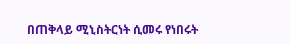በጠቅላይ ሚኒስትርነት ሲመሩ የነበሩት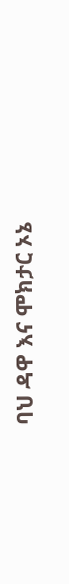ባህ ዳዋ እና ሞክታር ኦኔ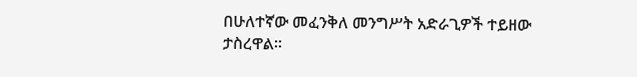በሁለተኛው መፈንቅለ መንግሥት አድራጊዎች ተይዘው ታስረዋል።